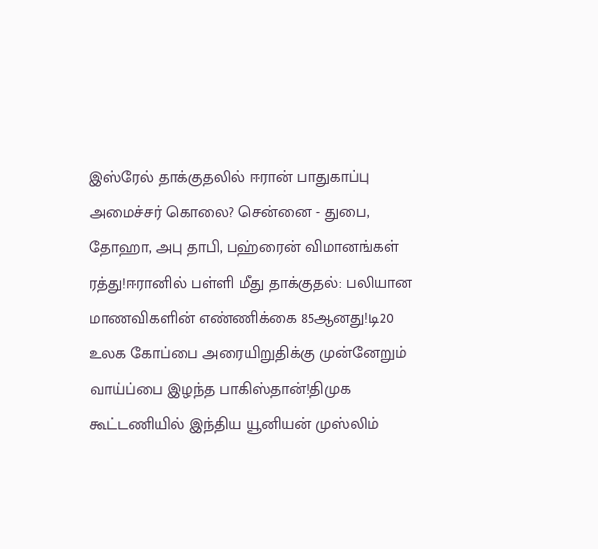இஸ்ரேல் தாக்குதலில் ஈரான் பாதுகாப்பு அமைச்சர் கொலை? சென்னை - துபை, தோஹா, அபு தாபி, பஹ்ரைன் விமானங்கள் ரத்து!ஈரானில் பள்ளி மீது தாக்குதல்: பலியான மாணவிகளின் எண்ணிக்கை 85ஆனது!டி20 உலக கோப்பை அரையிறுதிக்கு முன்னேறும் வாய்ப்பை இழந்த பாகிஸ்தான்!திமுக கூட்டணியில் இந்திய யூனியன் முஸ்லிம்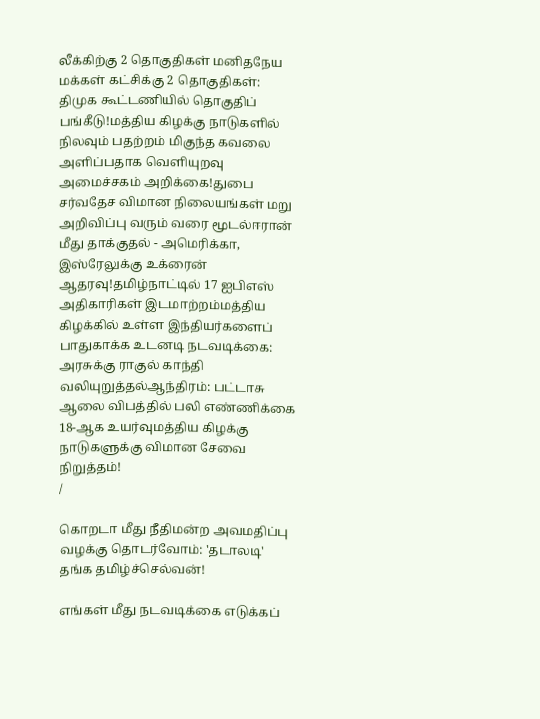லீக்கிற்கு 2 தொகுதிகள் மனிதநேய மக்கள் கட்சிக்கு 2 தொகுதிகள்: திமுக கூட்டணியில் தொகுதிப் பங்கீடு!மத்திய கிழக்கு நாடுகளில் நிலவும் பதற்றம் மிகுந்த கவலை அளிப்பதாக வெளியுறவு அமைச்சகம் அறிக்கை!துபை சர்வதேச விமான நிலையங்கள் மறு அறிவிப்பு வரும் வரை மூடல்ஈரான் மீது தாக்குதல் - அமெரிக்கா, இஸ்ரேலுக்கு உக்ரைன் ஆதரவு!தமிழ்நாட்டில் 17 ஐபிஎஸ் அதிகாரிகள் இடமாற்றம்மத்திய கிழக்கில் உள்ள இந்தியர்களைப் பாதுகாக்க உடனடி நடவடிக்கை: அரசுக்கு ராகுல் காந்தி வலியுறுத்தல்ஆந்திரம்: பட்டாசு ஆலை விபத்தில் பலி எண்ணிக்கை 18-ஆக உயர்வுமத்திய கிழக்கு நாடுகளுக்கு விமான சேவை நிறுத்தம்!
/

கொறடா மீது நீதிமன்ற அவமதிப்பு வழக்கு தொடர்வோம்: 'தடாலடி' தங்க தமிழ்ச்செல்வன்!

எங்கள் மீது நடவடிக்கை எடுக்கப்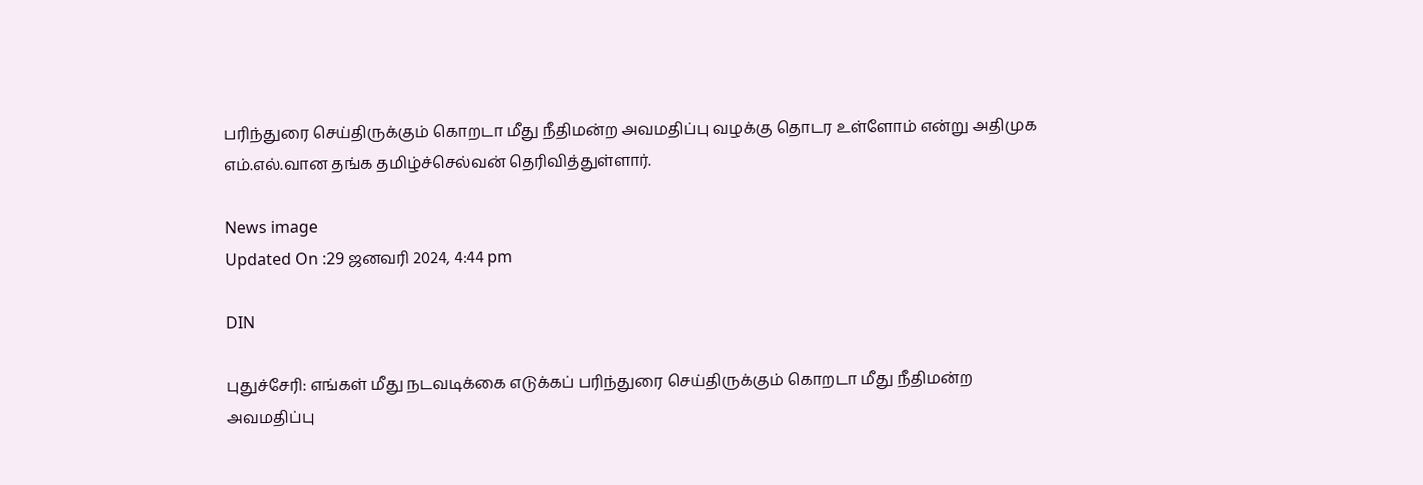பரிந்துரை செய்திருக்கும் கொறடா மீது நீதிமன்ற அவமதிப்பு வழக்கு தொடர உள்ளோம் என்று அதிமுக எம்.எல்.வான தங்க தமிழ்ச்செல்வன் தெரிவித்துள்ளார்.

News image
Updated On :29 ஜனவரி 2024, 4:44 pm

DIN

புதுச்சேரி: எங்கள் மீது நடவடிக்கை எடுக்கப் பரிந்துரை செய்திருக்கும் கொறடா மீது நீதிமன்ற அவமதிப்பு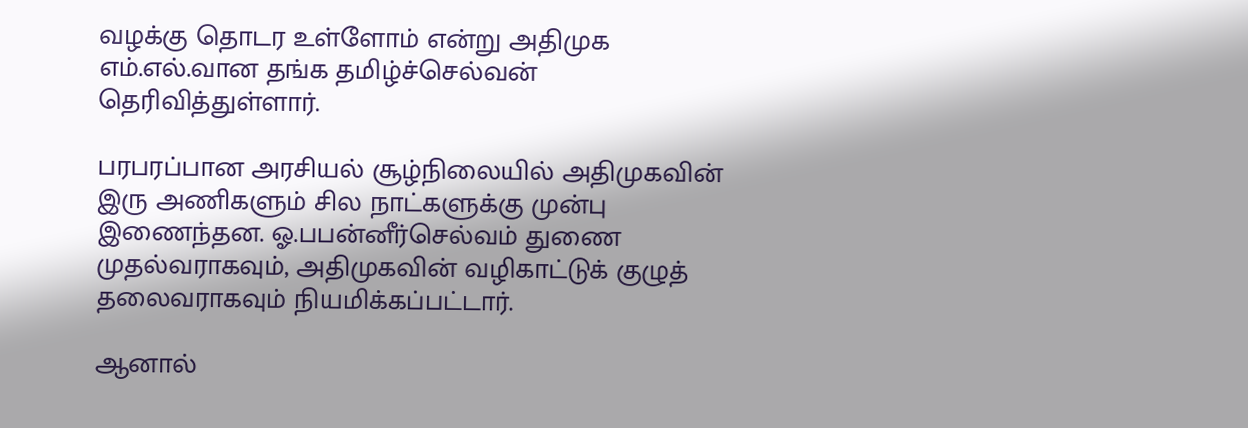வழக்கு தொடர உள்ளோம் என்று அதிமுக எம்.எல்.வான தங்க தமிழ்ச்செல்வன் தெரிவித்துள்ளார்.

பரபரப்பான அரசியல் சூழ்நிலையில் அதிமுகவின் இரு அணிகளும் சில நாட்களுக்கு முன்பு இணைந்தன. ஓ.பபன்னீர்செல்வம் துணை முதல்வராகவும், அதிமுகவின் வழிகாட்டுக் குழுத் தலைவராகவும் நியமிக்கப்பட்டார்.

ஆனால்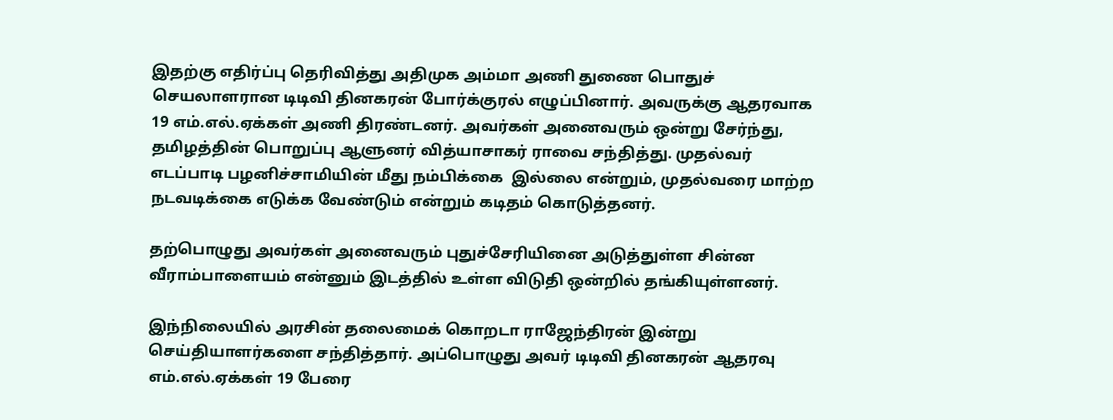இதற்கு எதிர்ப்பு தெரிவித்து அதிமுக அம்மா அணி துணை பொதுச் செயலாளரான டிடிவி தினகரன் போர்க்குரல் எழுப்பினார். அவருக்கு ஆதரவாக 19 எம்.எல்.ஏக்கள் அணி திரண்டனர். அவர்கள் அனைவரும் ஒன்று சேர்ந்து, தமிழத்தின் பொறுப்பு ஆளுனர் வித்யாசாகர் ராவை சந்தித்து. முதல்வர் எடப்பாடி பழனிச்சாமியின் மீது நம்பிக்கை  இல்லை என்றும், முதல்வரை மாற்ற நடவடிக்கை எடுக்க வேண்டும் என்றும் கடிதம் கொடுத்தனர்.

தற்பொழுது அவர்கள் அனைவரும் புதுச்சேரியினை அடுத்துள்ள சின்ன வீராம்பாளையம் என்னும் இடத்தில் உள்ள விடுதி ஒன்றில் தங்கியுள்ளனர்.

இந்நிலையில் அரசின் தலைமைக் கொறடா ராஜேந்திரன் இன்று செய்தியாளர்களை சந்தித்தார். அப்பொழுது அவர் டிடிவி தினகரன் ஆதரவு எம்.எல்.ஏக்கள் 19 பேரை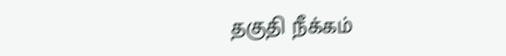தகுதி நீக்கம்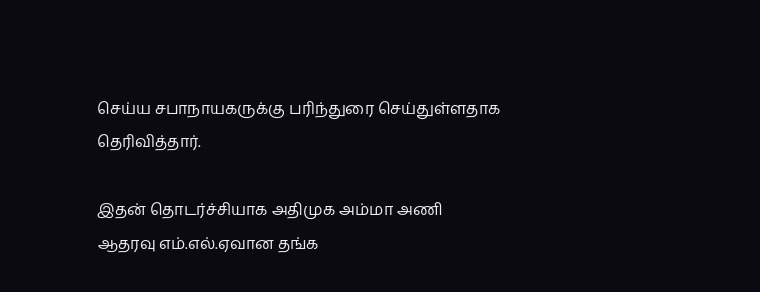செய்ய சபாநாயகருக்கு பரிந்துரை செய்துள்ளதாக தெரிவித்தார்.

இதன் தொடர்ச்சியாக அதிமுக அம்மா அணி ஆதரவு எம்.எல்.ஏவான தங்க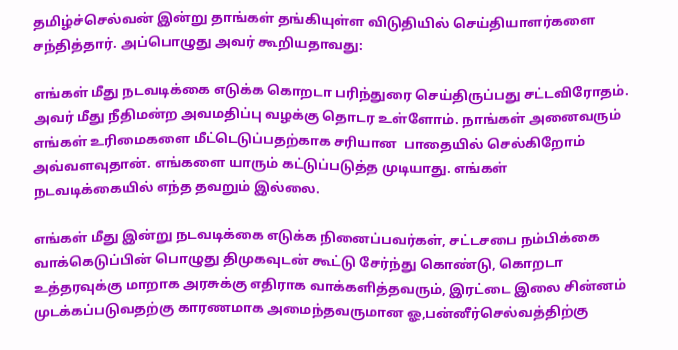தமிழ்ச்செல்வன் இன்று தாங்கள் தங்கியுள்ள விடுதியில் செய்தியாளர்களை சந்தித்தார். அப்பொழுது அவர் கூறியதாவது:

எங்கள் மீது நடவடிக்கை எடுக்க கொறடா பரிந்துரை செய்திருப்பது சட்டவிரோதம். அவர் மீது நீதிமன்ற அவமதிப்பு வழக்கு தொடர உள்ளோம். நாங்கள் அனைவரும் எங்கள் உரிமைகளை மீட்டெடுப்பதற்காக சரியான  பாதையில் செல்கிறோம் அவ்வளவுதான். எங்களை யாரும் கட்டுப்படுத்த முடியாது. எங்கள் நடவடிக்கையில் எந்த தவறும் இல்லை.

எங்கள் மீது இன்று நடவடிக்கை எடுக்க நினைப்பவர்கள், சட்டசபை நம்பிக்கை வாக்கெடுப்பின் பொழுது திமுகவுடன் கூட்டு சேர்ந்து கொண்டு, கொறடா உத்தரவுக்கு மாறாக அரசுக்கு எதிராக வாக்களித்தவரும், இரட்டை இலை சின்னம் முடக்கப்படுவதற்கு காரணமாக அமைந்தவருமான ஓ,பன்னீர்செல்வத்திற்கு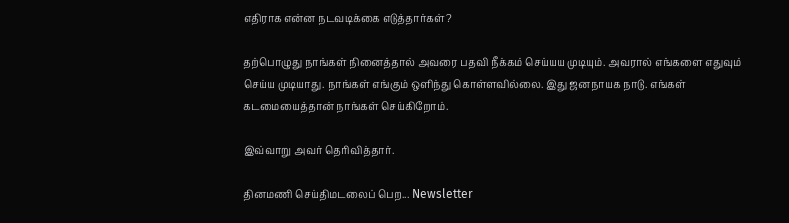எதிராக என்ன நடவடிக்கை எடுத்தார்கள்?

தற்பொழுது நாங்கள் நினைத்தால் அவரை பதவி நீக்கம் செய்யய முடியும். அவரால் எங்களை எதுவும் செய்ய முடியாது. நாங்கள் எங்கும் ஒளிந்து கொள்ளவில்லை. இது ஜனநாயக நாடு. எங்கள் கடமையைத்தான் நாங்கள் செய்கிறோம்.

இவ்வாறு அவர் தெரிவித்தார்.

தினமணி செய்திமடலைப் பெற... Newsletter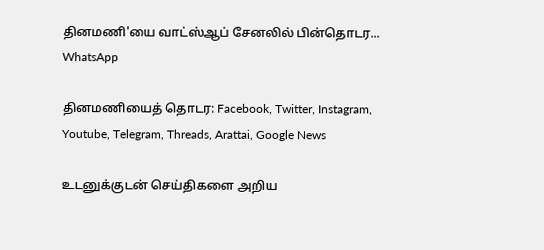தினமணி'யை வாட்ஸ்ஆப் சேனலில் பின்தொடர... WhatsApp

தினமணியைத் தொடர: Facebook, Twitter, Instagram, Youtube, Telegram, Threads, Arattai, Google News

உடனுக்குடன் செய்திகளை அறிய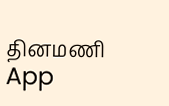தினமணி App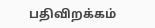பதிவிறக்கம்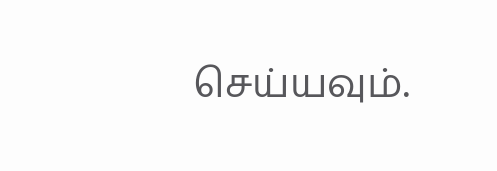செய்யவும்.